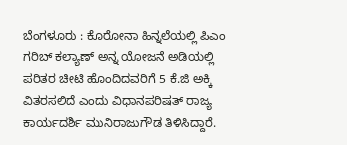ಬೆಂಗಳೂರು : ಕೊರೋನಾ ಹಿನ್ನಲೆಯಲ್ಲಿ ಪಿಎಂ ಗರಿಬ್ ಕಲ್ಯಾಣ್ ಅನ್ನ ಯೋಜನೆ ಅಡಿಯಲ್ಲಿ ಪರಿತರ ಚೀಟಿ ಹೊಂದಿದವರಿಗೆ 5 ಕೆ.ಜಿ ಅಕ್ಕಿ ವಿತರಸಲಿದೆ ಎಂದು ವಿಧಾನಪರಿಷತ್ ರಾಜ್ಯ ಕಾರ್ಯದರ್ಶಿ ಮುನಿರಾಜುಗೌಡ ತಿಳಿಸಿದ್ದಾರೆ.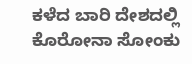ಕಳೆದ ಬಾರಿ ದೇಶದಲ್ಲಿ ಕೊರೋನಾ ಸೋಂಕು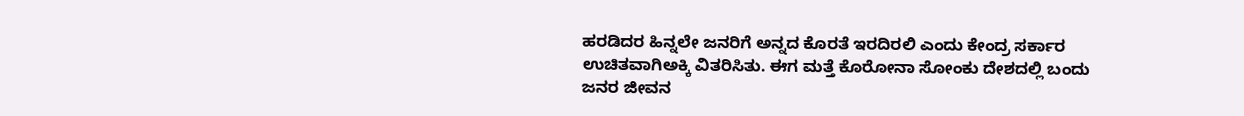ಹರಡಿದರ ಹಿನ್ನಲೇ ಜನರಿಗೆ ಅನ್ನದ ಕೊರತೆ ಇರದಿರಲಿ ಎಂದು ಕೇಂದ್ರ ಸರ್ಕಾರ ಉಚಿತವಾಗಿಅಕ್ಕಿ ವಿತರಿಸಿತು. ಈಗ ಮತ್ತೆ ಕೊರೋನಾ ಸೋಂಕು ದೇಶದಲ್ಲಿ ಬಂದು ಜನರ ಜೀವನ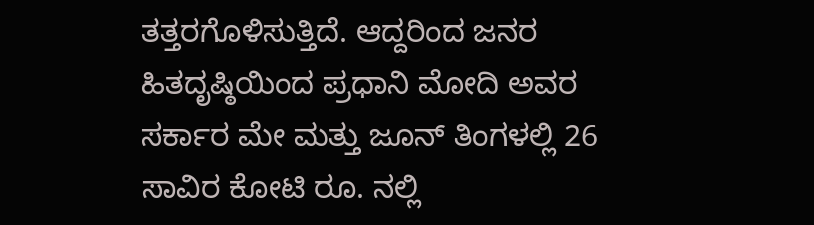ತತ್ತರಗೊಳಿಸುತ್ತಿದೆ. ಆದ್ದರಿಂದ ಜನರ ಹಿತದೃಷ್ಠಿಯಿಂದ ಪ್ರಧಾನಿ ಮೋದಿ ಅವರ ಸರ್ಕಾರ ಮೇ ಮತ್ತು ಜೂನ್ ತಿಂಗಳಲ್ಲಿ 26 ಸಾವಿರ ಕೋಟಿ ರೂ. ನಲ್ಲಿ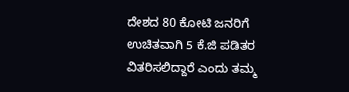ದೇಶದ 80 ಕೋಟಿ ಜನರಿಗೆ ಉಚಿತವಾಗಿ 5 ಕೆ.ಜಿ ಪಡಿತರ ವಿತರಿಸಲಿದ್ದಾರೆ ಎಂದು ತಮ್ಮ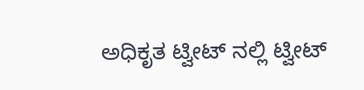ಅಧಿಕೃತ ಟ್ವೀಟ್ ನಲ್ಲಿ ಟ್ವೀಟ್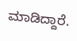ಮಾಡಿದ್ದಾರೆ.